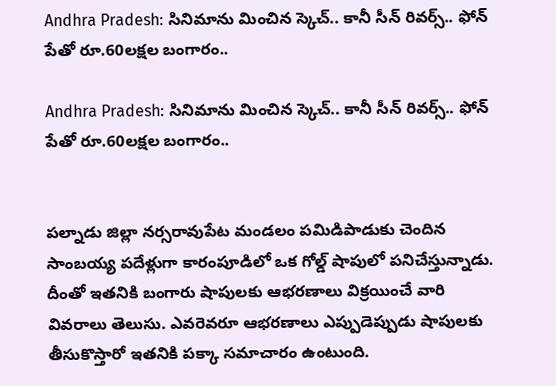Andhra Pradesh: సినిమాను మించిన స్కెచ్.. కానీ సీన్ రివర్స్.. ఫోన్ పేతో రూ.60లక్షల బంగారం..

Andhra Pradesh: సినిమాను మించిన స్కెచ్.. కానీ సీన్ రివర్స్.. ఫోన్ పేతో రూ.60లక్షల బంగారం..


పల్నాడు జిల్లా నర్సరావుపేట మండలం పమిడిపాడుకు చెందిన సాంబయ్య పదేళ్లుగా కారంపూడిలో ఒక గోల్డ్ షాపులో పనిచేస్తున్నాడు. దీంతో ఇతనికి బంగారు షాపులకు ఆభరణాలు విక్రయించే వారి వివరాలు తెలుసు. ఎవరెవరూ ఆభరణాలు ఎప్పుడెప్పుడు షాపులకు తీసుకొస్తారో ఇతనికి పక్కా సమాచారం ఉంటుంది.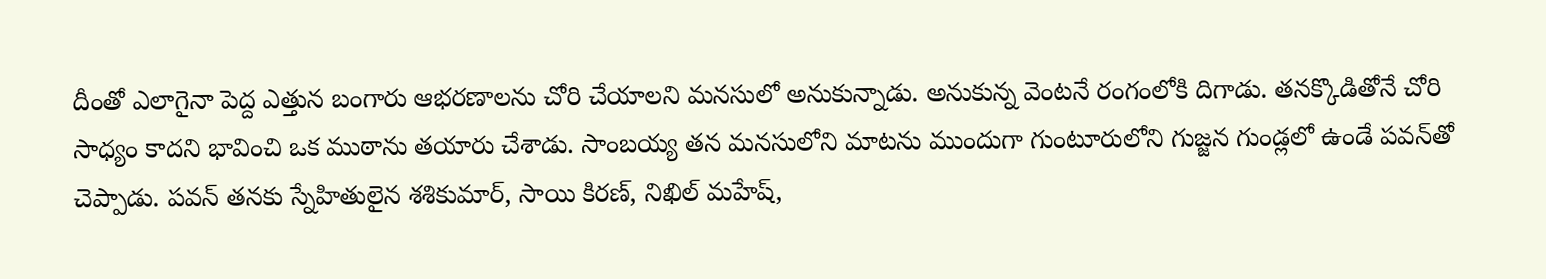దీంతో ఎలాగైనా పెద్ద ఎత్తున బంగారు ఆభరణాలను చోరి చేయాలని మనసులో అనుకున్నాడు. అనుకున్న వెంటనే రంగంలోకి దిగాడు. తనక్కొడితోనే చోరి సాధ్యం కాదని భావించి ఒక ముఠాను తయారు చేశాడు. సాంబయ్య తన మనసులోని మాటను ముందుగా గుంటూరులోని గుజ్జన గుండ్లలో ఉండే పవన్‌తో చెప్పాడు. పవన్ తనకు స్నేహితులైన శశికుమార్, సాయి కిరణ్, నిఖిల్ మహేష్,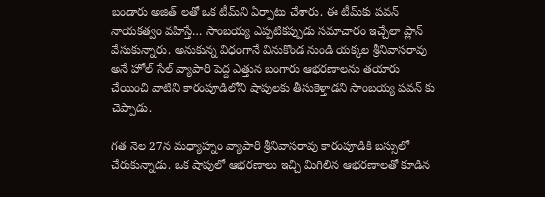బండారు అజిత్ లతో ఒక టీమ్‌ని ఏర్పాటు చేశారు. ఈ టీమ్‌కు పవన్ నాయకత్వం వహిస్తే… సాంబయ్య ఎప్పటికప్పుడు సమాచారం ఇచ్చేలా ప్లాన్ వేసుకున్నారు. అనుకున్న విధంగానే వినుకొండ నుండి యక్కల శ్రీనివాసరావు అనే హోల్ సేల్ వ్యాపారి పెద్ద ఎత్తున బంగారు ఆభరణాలను తయారు చేయించి వాటిని కారంపూడిలోని షాపులకు తీసుకెళ్తాడని సాంబయ్య పవన్ కు చెప్పాడు.

గత నెల 27న మధ్యాహ్నం వ్యాపారి శ్రీనివాసరావు కారంపూడికి బస్సులో చేరుకున్నాడు. ఒక షాపులో ఆభరణాలు ఇచ్చి మిగిలిన ఆభరణాలతో కూడిన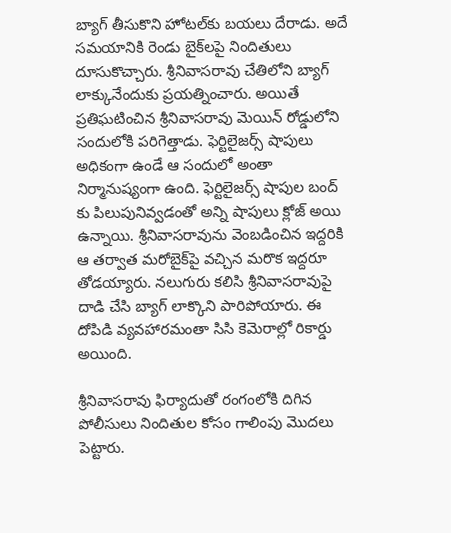బ్యాగ్ తీసుకొని హోటల్‌కు బయలు దేరాడు. అదే సమయానికి రెండు బైక్‌లపై నిందితులు దూసుకొచ్చారు. శ్రీనివాసరావు చేతిలోని బ్యాగ్ లాక్కునేందుకు ప్రయత్నించారు. అయితే ప్రతిఘటించిన శ్రీనివాసరావు మెయిన్ రోడ్డులోని సందులోకి పరిగెత్తాడు. ఫెర్టిలైజర్స్ షాపులు అధికంగా ఉండే ఆ సందులో అంతా నిర్మానుష్యంగా ఉంది. ఫెర్టిలైజర్స్ షాపుల బంద్ కు పిలుపునివ్వడంతో అన్ని షాపులు క్లోజ్ అయి ఉన్నాయి. శ్రీనివాసరావును వెంబడించిన ఇద్దరికి ఆ తర్వాత మరోబైక్‌పై వచ్చిన మరొక ఇద్దరూ తోడయ్యారు. నలుగురు కలిసి శ్రీనివాసరావుపై దాడి చేసి బ్యాగ్ లాక్కొని పారిపోయారు. ఈ దోపిడి వ్యవహారమంతా సిసి కెమెరాల్లో రికార్డు అయింది.

శ్రీనివాసరావు ఫిర్యాదుతో రంగంలోకి దిగిన పోలీసులు నిందితుల కోసం గాలింపు మొదలు పెట్టారు.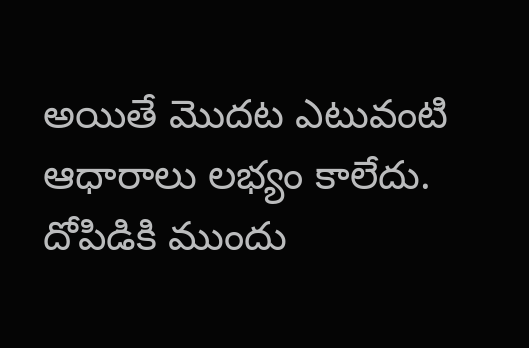అయితే మొదట ఎటువంటి ఆధారాలు లభ్యం కాలేదు. దోపిడికి ముందు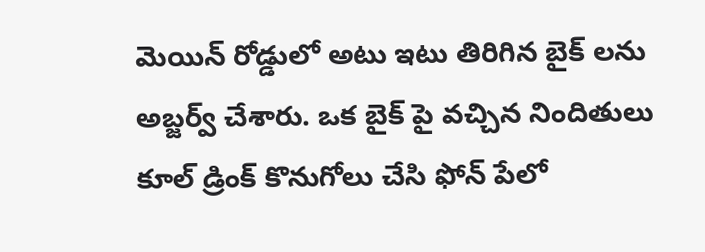మెయిన్ రోడ్డులో అటు ఇటు తిరిగిన బైక్ లను అబ్జర్వ్ చేశారు. ఒక బైక్ పై వచ్చిన నిందితులు కూల్ డ్రింక్ కొనుగోలు చేసి ఫోన్ పేలో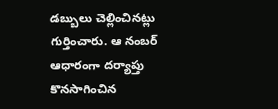డబ్బులు చెల్లించినట్లు గుర్తించారు. ఆ నంబర్ ఆధారంగా దర్యాప్తు కొనసాగించిన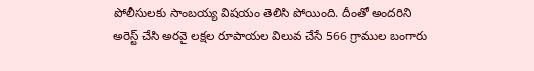పోలీసులకు సాంబయ్య విషయం తెలిసి పోయింది. దీంతో అందరిని అరెస్ట్ చేసి అరవై లక్షల రూపాయల విలువ చేసే 566 గ్రాముల బంగారు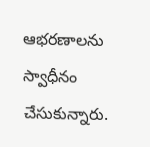ఆభరణాలను స్వాధీనం చేసుకున్నారు.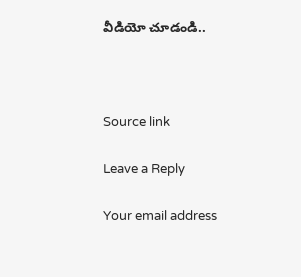వీడియో చూడండి..



Source link

Leave a Reply

Your email address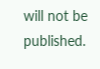will not be published.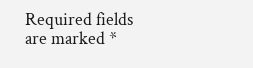Required fields are marked *